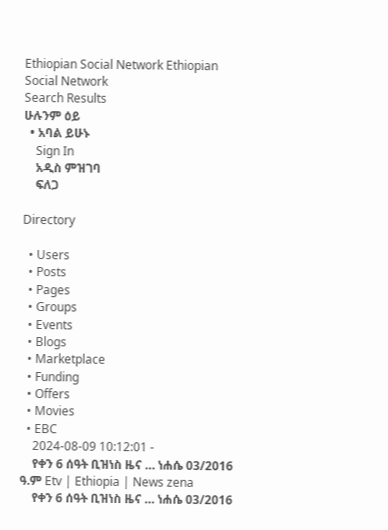Ethiopian Social Network Ethiopian Social Network
Search Results
ሁሉንም ዕይ
  • አባል ይሁኑ
    Sign In
    አዲስ ምዝገባ
    ፍለጋ

Directory

  • Users
  • Posts
  • Pages
  • Groups
  • Events
  • Blogs
  • Marketplace
  • Funding
  • Offers
  • Movies
  • EBC
    2024-08-09 10:12:01 -
    የቀን 6 ሰዓት ቢዝነስ ዜና … ነሐሴ 03/2016 ዓ.ም Etv | Ethiopia | News zena
    የቀን 6 ሰዓት ቢዝነስ ዜና … ነሐሴ 03/2016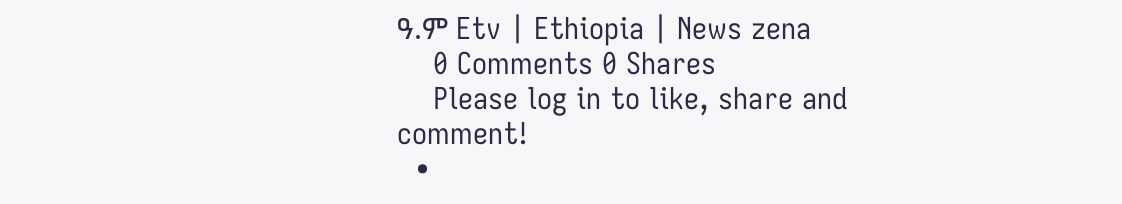ዓ.ም Etv | Ethiopia | News zena
    0 Comments 0 Shares
    Please log in to like, share and comment!
  •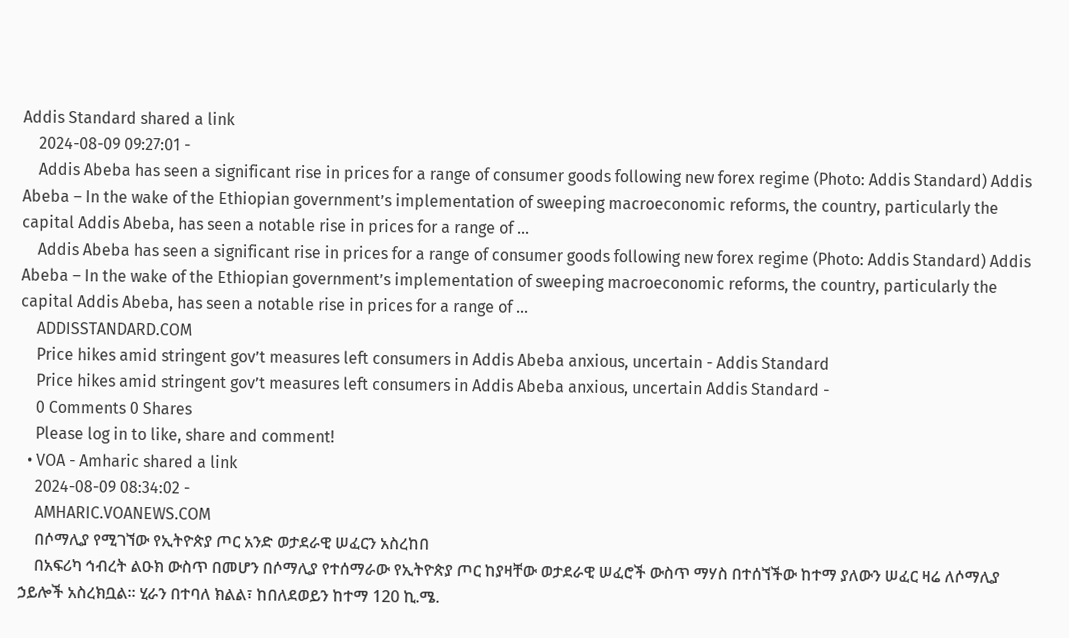Addis Standard shared a link
    2024-08-09 09:27:01 -
    Addis Abeba has seen a significant rise in prices for a range of consumer goods following new forex regime (Photo: Addis Standard) Addis Abeba – In the wake of the Ethiopian government’s implementation of sweeping macroeconomic reforms, the country, particularly the capital Addis Abeba, has seen a notable rise in prices for a range of …
    Addis Abeba has seen a significant rise in prices for a range of consumer goods following new forex regime (Photo: Addis Standard) Addis Abeba – In the wake of the Ethiopian government’s implementation of sweeping macroeconomic reforms, the country, particularly the capital Addis Abeba, has seen a notable rise in prices for a range of …
    ADDISSTANDARD.COM
    Price hikes amid stringent gov’t measures left consumers in Addis Abeba anxious, uncertain - Addis Standard
    Price hikes amid stringent gov’t measures left consumers in Addis Abeba anxious, uncertain Addis Standard -
    0 Comments 0 Shares
    Please log in to like, share and comment!
  • VOA - Amharic shared a link
    2024-08-09 08:34:02 -
    AMHARIC.VOANEWS.COM
    በሶማሊያ የሚገኘው የኢትዮጵያ ጦር አንድ ወታደራዊ ሠፈርን አስረከበ
    በአፍሪካ ኅብረት ልዑክ ውስጥ በመሆን በሶማሊያ የተሰማራው የኢትዮጵያ ጦር ከያዛቸው ወታደራዊ ሠፈሮች ውስጥ ማሃስ በተሰኘችው ከተማ ያለውን ሠፈር ዛሬ ለሶማሊያ ኃይሎች አስረክቧል። ሂራን በተባለ ክልል፣ ከበለደወይን ከተማ 120 ኪ.ሜ.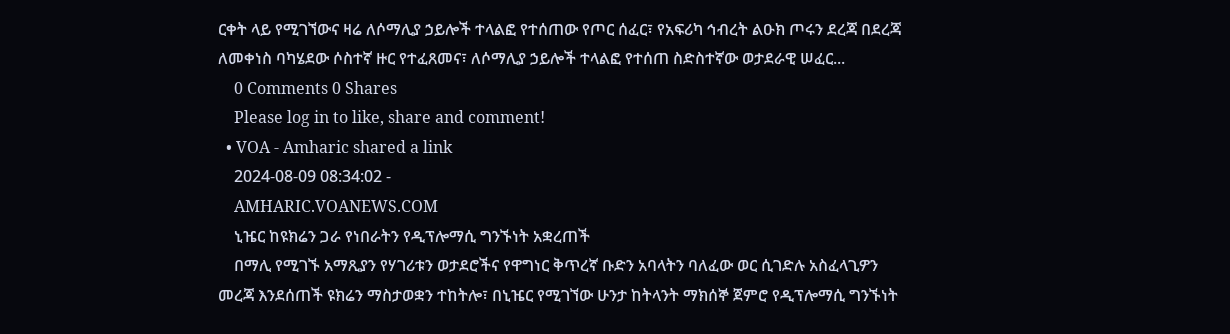ርቀት ላይ የሚገኘውና ዛሬ ለሶማሊያ ኃይሎች ተላልፎ የተሰጠው የጦር ሰፈር፣ የአፍሪካ ኅብረት ልዑክ ጦሩን ደረጃ በደረጃ ለመቀነስ ባካሄደው ሶስተኛ ዙር የተፈጸመና፣ ለሶማሊያ ኃይሎች ተላልፎ የተሰጠ ስድስተኛው ወታደራዊ ሠፈር...
    0 Comments 0 Shares
    Please log in to like, share and comment!
  • VOA - Amharic shared a link
    2024-08-09 08:34:02 -
    AMHARIC.VOANEWS.COM
    ኒዤር ከዩክሬን ጋራ የነበራትን የዲፕሎማሲ ግንኙነት አቋረጠች
    በማሊ የሚገኙ አማጺያን የሃገሪቱን ወታደሮችና የዋግነር ቅጥረኛ ቡድን አባላትን ባለፈው ወር ሲገድሉ አስፈላጊዎን መረጃ እንደሰጠች ዩክሬን ማስታወቋን ተከትሎ፣ በኒዤር የሚገኘው ሁንታ ከትላንት ማክሰኞ ጀምሮ የዲፕሎማሲ ግንኙነት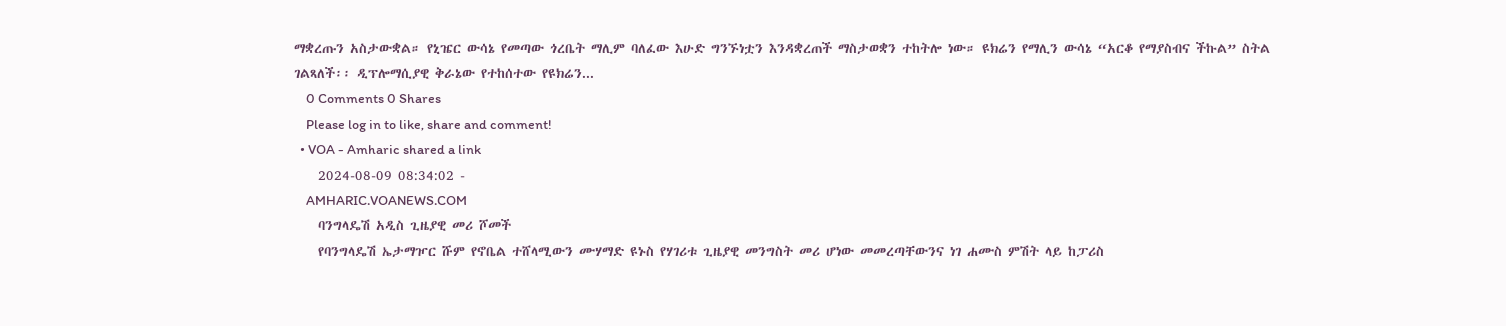ማቋረጡን አስታውቋል። የኒዤር ውሳኔ የመጣው ጎረቤት ማሊም ባለፈው እሁድ ግንኙነቷን እንዳቋረጠች ማስታወቋን ተከትሎ ነው። ዩክሬን የማሊን ውሳኔ “አርቆ የማያስብና ችኩል” ስትል ገልጻለች፡፡ ዲፕሎማሲያዊ ቅራኔው የተከሰተው የዩክሬን...
    0 Comments 0 Shares
    Please log in to like, share and comment!
  • VOA - Amharic shared a link
    2024-08-09 08:34:02 -
    AMHARIC.VOANEWS.COM
    ባንግላዴሽ አዲስ ጊዜያዊ መሪ ሾመች
    የባንግላዴሽ ኤታማዦር ሹም የኖቤል ተሸላሚውን ሙሃማድ ዩኑስ የሃገሪቱ ጊዜያዊ መንግስት መሪ ሆነው መመረጣቸውንና ነገ ሐሙስ ምሽት ላይ ከፓሪስ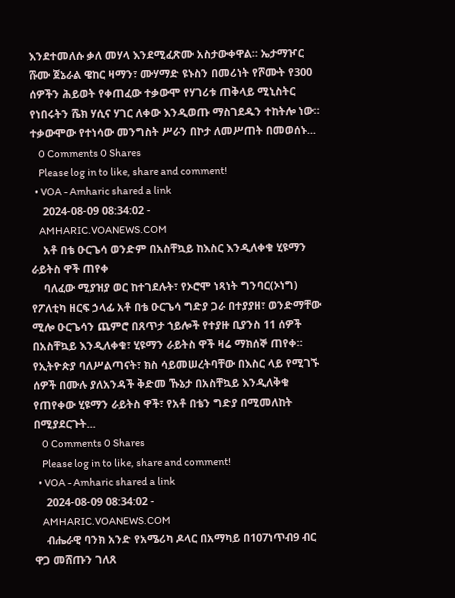እንደተመለሱ ቃለ መሃላ እንደሚፈጽሙ አስታውቀዋል። ኤታማዦር ሹሙ ጀኔራል ዌከር ዛማን፣ ሙሃማድ ዩኑስን በመሪነት የሾሙት የ300 ሰዎችን ሕይወት የቀጠፈው ተቃውሞ የሃገሪቱ ጠቅላይ ሚኒስትር የነበሩትን ሼክ ሃሲና ሃገር ለቀው እንዲወጡ ማስገደዱን ተከትሎ ነው። ተቃውሞው የተነሳው መንግስት ሥራን በኮታ ለመሥጠት በመወሰኑ...
    0 Comments 0 Shares
    Please log in to like, share and comment!
  • VOA - Amharic shared a link
    2024-08-09 08:34:02 -
    AMHARIC.VOANEWS.COM
    አቶ በቴ ዑርጌሳ ወንድም በአስቸኳይ ከእስር እንዲለቀቁ ሂዩማን ራይትስ ዋች ጠየቀ
    ባለፈው ሚያዝያ ወር ከተገደሉት፣ የኦሮሞ ነጻነት ግንባር(ኦነግ) የፖለቲካ ዘርፍ ኃላፊ አቶ በቴ ዑርጌሳ ግድያ ጋራ በተያያዘ፣ ወንድማቸው ሚሎ ዑርጌሳን ጨምሮ በጸጥታ ኀይሎች የተያዙ ቢያንስ 11 ሰዎች በአስቸኳይ እንዲለቀቁ፣ ሂዩማን ራይትስ ዋች ዛሬ ማክሰኞ ጠየቀ። የኢትዮጵያ ባለሥልጣናት፣ ክስ ሳይመሠረትባቸው በእስር ላይ የሚገኙ ሰዎች በሙሉ ያለአንዳች ቅድመ ኹኔታ በአስቸኳይ እንዲለቅቁ የጠየቀው ሂዩማን ራይትስ ዋች፣ የአቶ በቴን ግድያ በሚመለከት በሚያደርጉት...
    0 Comments 0 Shares
    Please log in to like, share and comment!
  • VOA - Amharic shared a link
    2024-08-09 08:34:02 -
    AMHARIC.VOANEWS.COM
    ብሔራዊ ባንክ አንድ የአሜሪካ ዶላር በአማካይ በ107ነጥብ9 ብር ዋጋ መሸጡን ገለጸ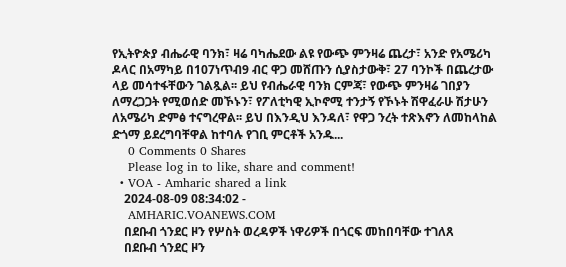የኢትዮጵያ ብሔራዊ ባንክ፣ ዛሬ ባካሔደው ልዩ የውጭ ምንዛሬ ጨረታ፣ አንድ የአሜሪካ ዶላር በአማካይ በ107ነጥብ9 ብር ዋጋ መሸጡን ሲያስታውቅ፣ 27 ባንኮች በጨረታው ላይ መሳተፋቸውን ገልጿል፡፡ ይህ የብሔራዊ ባንክ ርምጃ፣ የውጭ ምንዛሬ ገበያን ለማረጋጋት የሚወሰድ መኾኑን፣ የፖለቲካዊ ኢኮኖሚ ተንታኝ የኾኑት ሽዋፈራሁ ሽታሁን ለአሜሪካ ድምፅ ተናግረዋል፡፡ ይህ በእንዲህ እንዳለ፣ የዋጋ ንረት ተጽእኖን ለመከላከል ድጎማ ይደረግባቸዋል ከተባሉ የገቢ ምርቶች አንዱ...
    0 Comments 0 Shares
    Please log in to like, share and comment!
  • VOA - Amharic shared a link
    2024-08-09 08:34:02 -
    AMHARIC.VOANEWS.COM
    በደቡብ ጎንደር ዞን የሦስት ወረዳዎች ነዋሪዎች በጎርፍ መከበባቸው ተገለጸ
    በደቡብ ጎንደር ዞን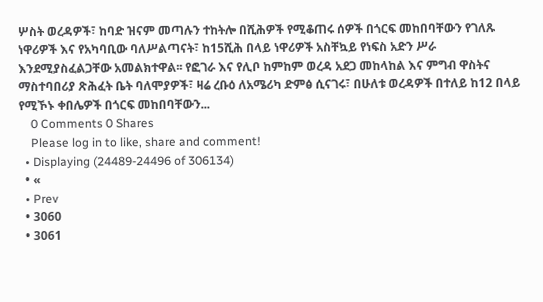ሦስት ወረዳዎች፣ ከባድ ዝናም መጣሉን ተከትሎ በሺሕዎች የሚቆጠሩ ሰዎች በጎርፍ መከበባቸውን የገለጹ ነዋሪዎች እና የአካባቢው ባለሥልጣናት፣ ከ15ሺሕ በላይ ነዋሪዎች አስቸኳይ የነፍስ አድን ሥራ እንደሚያስፈልጋቸው አመልክተዋል፡፡ የፎገራ እና የሊቦ ከምከም ወረዳ አደጋ መከላከል እና ምግብ ዋስትና ማስተባበሪያ ጽሕፈት ቤት ባለሞያዎች፣ ዛሬ ረቡዕ ለአሜሪካ ድምፅ ሲናገሩ፣ በሁለቱ ወረዳዎች በተለይ ከ12 በላይ የሚኾኑ ቀበሌዎች በጎርፍ መከበባቸውን...
    0 Comments 0 Shares
    Please log in to like, share and comment!
  • Displaying (24489-24496 of 306134)
  • «
  • Prev
  • 3060
  • 3061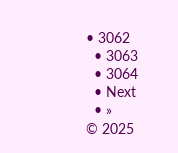• 3062
  • 3063
  • 3064
  • Next
  • »
© 2025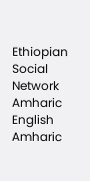Ethiopian Social Network Amharic
English Amharic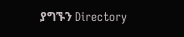ያግኙን Directory